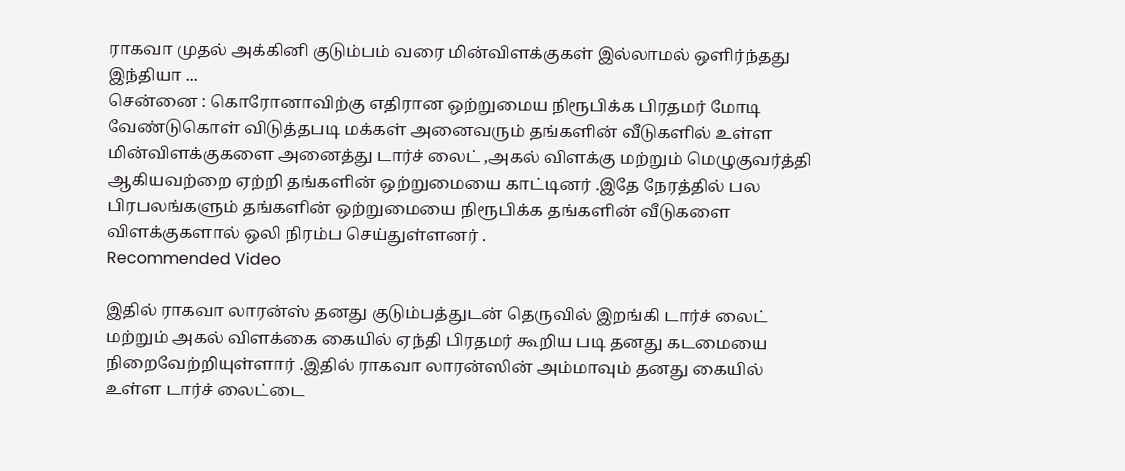ராகவா முதல் அக்கினி குடும்பம் வரை மின்விளக்குகள் இல்லாமல் ஒளிர்ந்தது இந்தியா ...
சென்னை : கொரோனாவிற்கு எதிரான ஒற்றுமைய நிரூபிக்க பிரதமர் மோடி வேண்டுகொள் விடுத்தபடி மக்கள் அனைவரும் தங்களின் வீடுகளில் உள்ள மின்விளக்குகளை அனைத்து டார்ச் லைட் ,அகல் விளக்கு மற்றும் மெழுகுவர்த்தி ஆகியவற்றை ஏற்றி தங்களின் ஒற்றுமையை காட்டினர் .இதே நேரத்தில் பல பிரபலங்களும் தங்களின் ஒற்றுமையை நிரூபிக்க தங்களின் வீடுகளை விளக்குகளால் ஒலி நிரம்ப செய்துள்ளனர் .
Recommended Video

இதில் ராகவா லாரன்ஸ் தனது குடும்பத்துடன் தெருவில் இறங்கி டார்ச் லைட் மற்றும் அகல் விளக்கை கையில் ஏந்தி பிரதமர் கூறிய படி தனது கடமையை நிறைவேற்றியுள்ளார் .இதில் ராகவா லாரன்ஸின் அம்மாவும் தனது கையில் உள்ள டார்ச் லைட்டை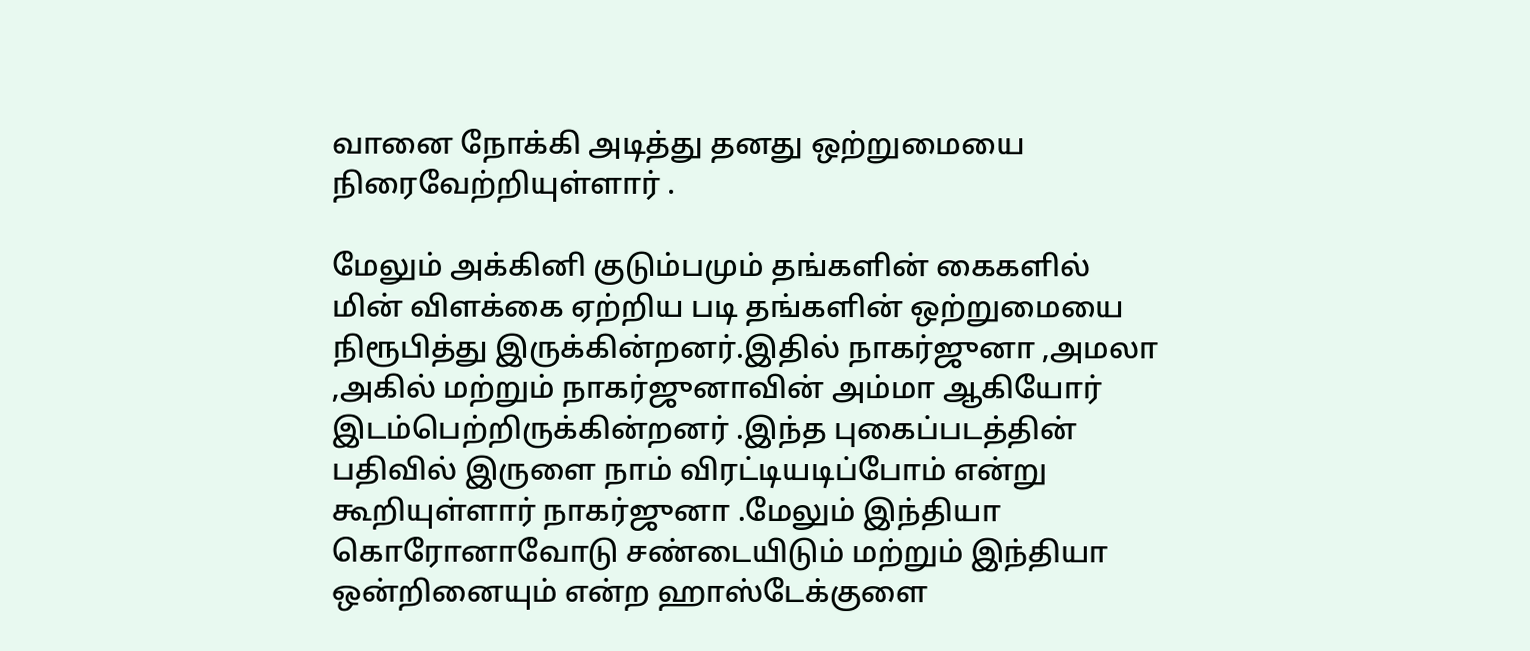வானை நோக்கி அடித்து தனது ஒற்றுமையை நிரைவேற்றியுள்ளார் .

மேலும் அக்கினி குடும்பமும் தங்களின் கைகளில் மின் விளக்கை ஏற்றிய படி தங்களின் ஒற்றுமையை நிரூபித்து இருக்கின்றனர்.இதில் நாகர்ஜுனா ,அமலா ,அகில் மற்றும் நாகர்ஜுனாவின் அம்மா ஆகியோர் இடம்பெற்றிருக்கின்றனர் .இந்த புகைப்படத்தின் பதிவில் இருளை நாம் விரட்டியடிப்போம் என்று கூறியுள்ளார் நாகர்ஜுனா .மேலும் இந்தியா கொரோனாவோடு சண்டையிடும் மற்றும் இந்தியா ஒன்றினையும் என்ற ஹாஸ்டேக்குளை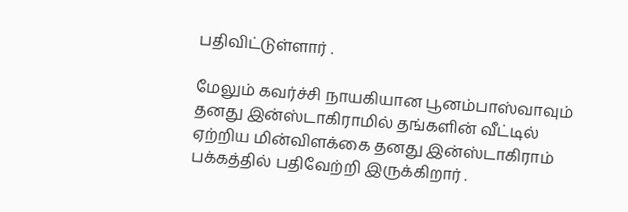பதிவிட்டுள்ளார் .

மேலும் கவர்ச்சி நாயகியான பூனம்பாஸ்வாவும் தனது இன்ஸ்டாகிராமில் தங்களின் வீட்டில் ஏற்றிய மின்விளக்கை தனது இன்ஸ்டாகிராம் பக்கத்தில் பதிவேற்றி இருக்கிறார் .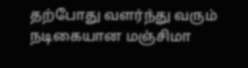தற்போது வளர்ந்து வரும் நடிகையான மஞ்சிமா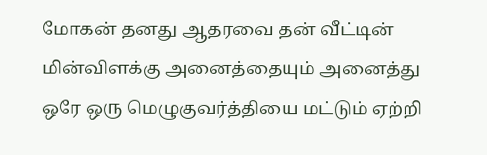மோகன் தனது ஆதரவை தன் வீட்டின் மின்விளக்கு அனைத்தையும் அனைத்து ஒரே ஒரு மெழுகுவர்த்தியை மட்டும் ஏற்றி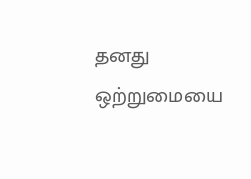தனது ஒற்றுமையை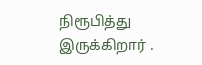நிரூபித்து இருக்கிறார் .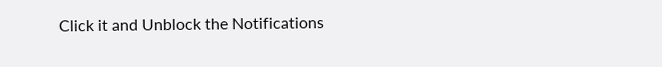Click it and Unblock the Notifications